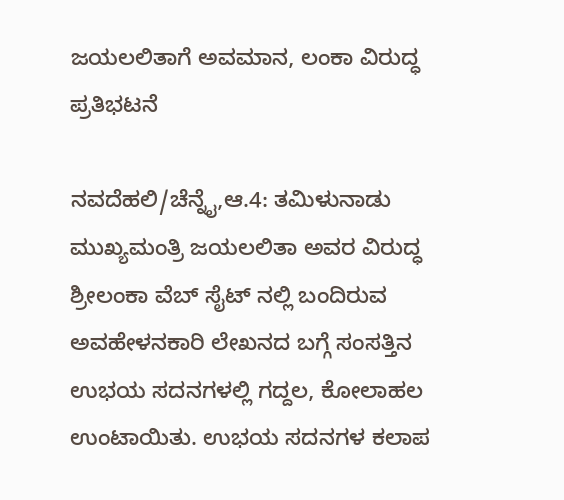ಜಯಲಲಿತಾಗೆ ಅವಮಾನ, ಲಂಕಾ ವಿರುದ್ಧ ಪ್ರತಿಭಟನೆ

ನವದೆಹಲಿ/ಚೆನ್ನೈ,ಆ.4: ತಮಿಳುನಾಡು ಮುಖ್ಯಮಂತ್ರಿ ಜಯಲಲಿತಾ ಅವರ ವಿರುದ್ಧ ಶ್ರೀಲಂಕಾ ವೆಬ್ ಸೈಟ್ ನಲ್ಲಿ ಬಂದಿರುವ ಅವಹೇಳನಕಾರಿ ಲೇಖನದ ಬಗ್ಗೆ ಸಂಸತ್ತಿನ ಉಭಯ ಸದನಗಳಲ್ಲಿ ಗದ್ದಲ, ಕೋಲಾಹಲ ಉಂಟಾಯಿತು. ಉಭಯ ಸದನಗಳ ಕಲಾಪ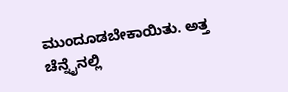ಮುಂದೂಡಬೇಕಾಯಿತು. ಅತ್ತ ಚೆನ್ನೈನಲ್ಲಿ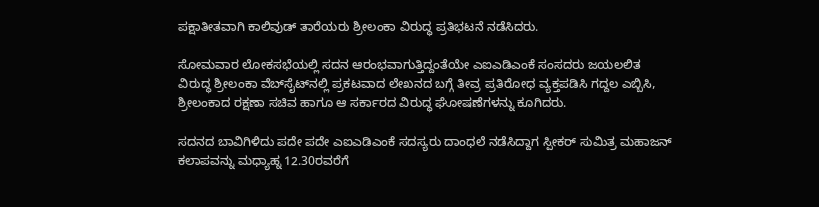ಪಕ್ಷಾತೀತವಾಗಿ ಕಾಲಿವುಡ್ ತಾರೆಯರು ಶ್ರೀಲಂಕಾ ವಿರುದ್ಧ ಪ್ರತಿಭಟನೆ ನಡೆಸಿದರು.

ಸೋಮವಾರ ಲೋಕಸಭೆಯಲ್ಲಿ ಸದನ ಆರಂಭವಾಗುತ್ತಿದ್ದಂತೆಯೇ ಎಐಎಡಿಎಂಕೆ ಸಂಸದರು ಜಯಲಲಿತ ವಿರುದ್ಧ ಶ್ರೀಲಂಕಾ ವೆಬ್‌ಸೈಟ್‌ನಲ್ಲಿ ಪ್ರಕಟವಾದ ಲೇಖನದ ಬಗ್ಗೆ ತೀವ್ರ ಪ್ರತಿರೋಧ ವ್ಯಕ್ತಪಡಿಸಿ ಗದ್ದಲ ಎಬ್ಬಿಸಿ, ಶ್ರೀಲಂಕಾದ ರಕ್ಷಣಾ ಸಚಿವ ಹಾಗೂ ಆ ಸರ್ಕಾರದ ವಿರುದ್ಧ ಘೋಷಣೆಗಳನ್ನು ಕೂಗಿದರು.

ಸದನದ ಬಾವಿಗಿಳಿದು ಪದೇ ಪದೇ ಎಐಎಡಿಎಂಕೆ ಸದಸ್ಯರು ದಾಂಧಲೆ ನಡೆಸಿದ್ದಾಗ ಸ್ಪೀಕರ್ ಸುಮಿತ್ರ ಮಹಾಜನ್ ಕಲಾಪವನ್ನು ಮಧ್ಯಾಹ್ನ 12.30ರವರೆಗೆ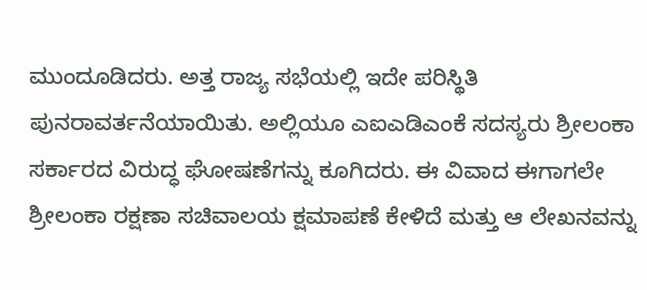ಮುಂದೂಡಿದರು. ಅತ್ತ ರಾಜ್ಯ ಸಭೆಯಲ್ಲಿ ಇದೇ ಪರಿಸ್ಥಿತಿ ಪುನರಾವರ್ತನೆಯಾಯಿತು. ಅಲ್ಲಿಯೂ ಎಐಎಡಿಎಂಕೆ ಸದಸ್ಯರು ಶ್ರೀಲಂಕಾ ಸರ್ಕಾರದ ವಿರುದ್ಧ ಘೋಷಣೆಗನ್ನು ಕೂಗಿದರು. ಈ ವಿವಾದ ಈಗಾಗಲೇ ಶ್ರೀಲಂಕಾ ರಕ್ಷಣಾ ಸಚಿವಾಲಯ ಕ್ಷಮಾಪಣೆ ಕೇಳಿದೆ ಮತ್ತು ಆ ಲೇಖನವನ್ನು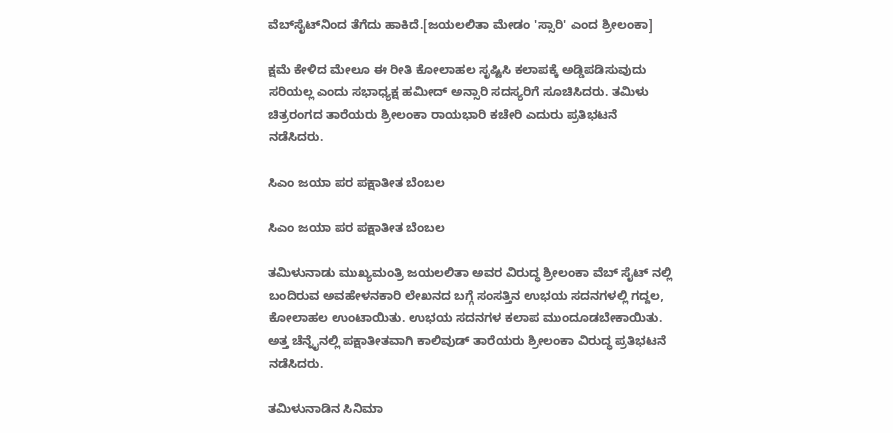ವೆಬ್‌ಸೈಟ್‌ನಿಂದ ತೆಗೆದು ಹಾಕಿದೆ.[ಜಯಲಲಿತಾ ಮೇಡಂ 'ಸ್ಸಾರಿ' ಎಂದ ಶ್ರೀಲಂಕಾ]

ಕ್ಷಮೆ ಕೇಳಿದ ಮೇಲೂ ಈ ರೀತಿ ಕೋಲಾಹಲ ಸೃಷ್ಟಿಸಿ ಕಲಾಪಕ್ಕೆ ಅಡ್ಡಿಪಡಿಸುವುದು ಸರಿಯಲ್ಲ ಎಂದು ಸಭಾಧ್ಯಕ್ಷ ಹಮೀದ್ ಅನ್ಸಾರಿ ಸದಸ್ಯರಿಗೆ ಸೂಚಿಸಿದರು. ತಮಿಳು ಚಿತ್ರರಂಗದ ತಾರೆಯರು ಶ್ರೀಲಂಕಾ ರಾಯಭಾರಿ ಕಚೇರಿ ಎದುರು ಪ್ರತಿಭಟನೆ ನಡೆಸಿದರು.

ಸಿಎಂ ಜಯಾ ಪರ ಪಕ್ಷಾತೀತ ಬೆಂಬಲ

ಸಿಎಂ ಜಯಾ ಪರ ಪಕ್ಷಾತೀತ ಬೆಂಬಲ

ತಮಿಳುನಾಡು ಮುಖ್ಯಮಂತ್ರಿ ಜಯಲಲಿತಾ ಅವರ ವಿರುದ್ಧ ಶ್ರೀಲಂಕಾ ವೆಬ್ ಸೈಟ್ ನಲ್ಲಿ ಬಂದಿರುವ ಅವಹೇಳನಕಾರಿ ಲೇಖನದ ಬಗ್ಗೆ ಸಂಸತ್ತಿನ ಉಭಯ ಸದನಗಳಲ್ಲಿ ಗದ್ದಲ, ಕೋಲಾಹಲ ಉಂಟಾಯಿತು. ಉಭಯ ಸದನಗಳ ಕಲಾಪ ಮುಂದೂಡಬೇಕಾಯಿತು. ಅತ್ತ ಚೆನ್ನೈನಲ್ಲಿ ಪಕ್ಷಾತೀತವಾಗಿ ಕಾಲಿವುಡ್ ತಾರೆಯರು ಶ್ರೀಲಂಕಾ ವಿರುದ್ಧ ಪ್ರತಿಭಟನೆ ನಡೆಸಿದರು.

ತಮಿಳುನಾಡಿನ ಸಿನಿಮಾ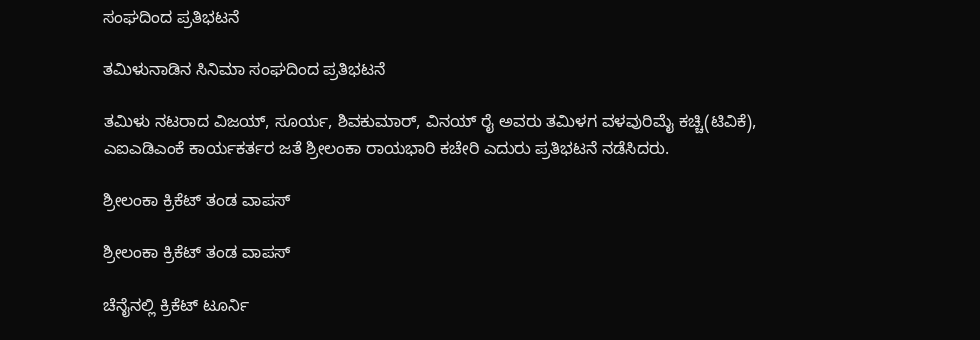ಸಂಘದಿಂದ ಪ್ರತಿಭಟನೆ

ತಮಿಳುನಾಡಿನ ಸಿನಿಮಾ ಸಂಘದಿಂದ ಪ್ರತಿಭಟನೆ

ತಮಿಳು ನಟರಾದ ವಿಜಯ್, ಸೂರ್ಯ, ಶಿವಕುಮಾರ್, ವಿನಯ್ ರೈ ಅವರು ತಮಿಳಗ ವಳವುರಿಮೈ ಕಚ್ಚಿ(ಟಿವಿಕೆ), ಎಐಎಡಿಎಂಕೆ ಕಾರ್ಯಕರ್ತರ ಜತೆ ಶ್ರೀಲಂಕಾ ರಾಯಭಾರಿ ಕಚೇರಿ ಎದುರು ಪ್ರತಿಭಟನೆ ನಡೆಸಿದರು.

ಶ್ರೀಲಂಕಾ ಕ್ರಿಕೆಟ್ ತಂಡ ವಾಪಸ್

ಶ್ರೀಲಂಕಾ ಕ್ರಿಕೆಟ್ ತಂಡ ವಾಪಸ್

ಚೆನೈನಲ್ಲಿ ಕ್ರಿಕೆಟ್ ಟೂರ್ನಿ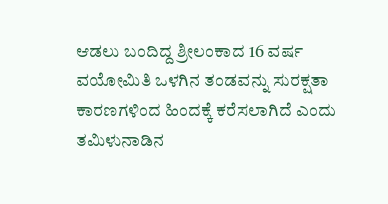ಆಡಲು ಬಂದಿದ್ದ ಶ್ರೀಲಂಕಾದ 16 ವರ್ಷ ವಯೋಮಿತಿ ಒಳಗಿನ ತಂಡವನ್ನು ಸುರಕ್ಷತಾ ಕಾರಣಗಳಿಂದ ಹಿಂದಕ್ಕೆ ಕರೆಸಲಾಗಿದೆ ಎಂದು ತಮಿಳುನಾಡಿನ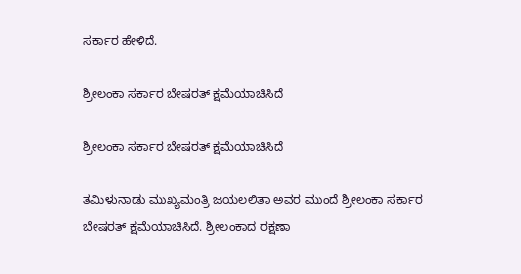ಸರ್ಕಾರ ಹೇಳಿದೆ.

ಶ್ರೀಲಂಕಾ ಸರ್ಕಾರ ಬೇಷರತ್ ಕ್ಷಮೆಯಾಚಿಸಿದೆ

ಶ್ರೀಲಂಕಾ ಸರ್ಕಾರ ಬೇಷರತ್ ಕ್ಷಮೆಯಾಚಿಸಿದೆ

ತಮಿಳುನಾಡು ಮುಖ್ಯಮಂತ್ರಿ ಜಯಲಲಿತಾ ಅವರ ಮುಂದೆ ಶ್ರೀಲಂಕಾ ಸರ್ಕಾರ ಬೇಷರತ್ ಕ್ಷಮೆಯಾಚಿಸಿದೆ. ಶ್ರೀಲಂಕಾದ ರಕ್ಷಣಾ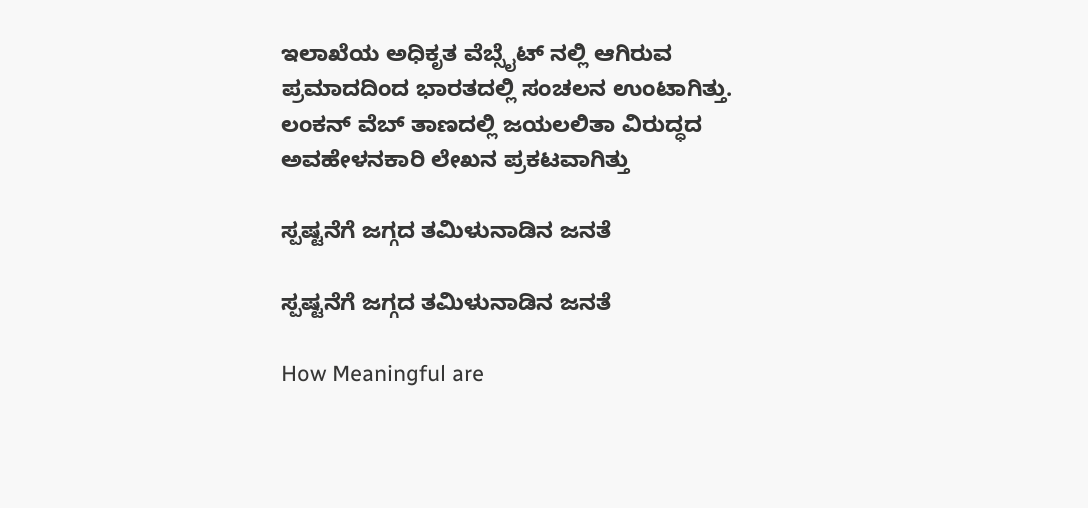ಇಲಾಖೆಯ ಅಧಿಕೃತ ವೆಬ್ಸೈಟ್ ನಲ್ಲಿ ಆಗಿರುವ ಪ್ರಮಾದದಿಂದ ಭಾರತದಲ್ಲಿ ಸಂಚಲನ ಉಂಟಾಗಿತ್ತು. ಲಂಕನ್ ವೆಬ್ ತಾಣದಲ್ಲಿ ಜಯಲಲಿತಾ ವಿರುದ್ಧದ ಅವಹೇಳನಕಾರಿ ಲೇಖನ ಪ್ರಕಟವಾಗಿತ್ತು

ಸ್ಪಷ್ಟನೆಗೆ ಜಗ್ಗದ ತಮಿಳುನಾಡಿನ ಜನತೆ

ಸ್ಪಷ್ಟನೆಗೆ ಜಗ್ಗದ ತಮಿಳುನಾಡಿನ ಜನತೆ

How Meaningful are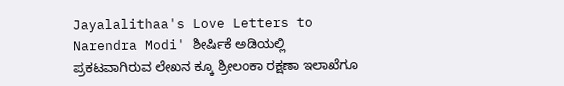Jayalalithaa's Love Letters to Narendra Modi' ಶೀರ್ಷಿಕೆ ಅಡಿಯಲ್ಲಿ ಪ್ರಕಟವಾಗಿರುವ ಲೇಖನ ಕ್ಕೂ ಶ್ರೀಲಂಕಾ ರಕ್ಷಣಾ ಇಲಾಖೆಗೂ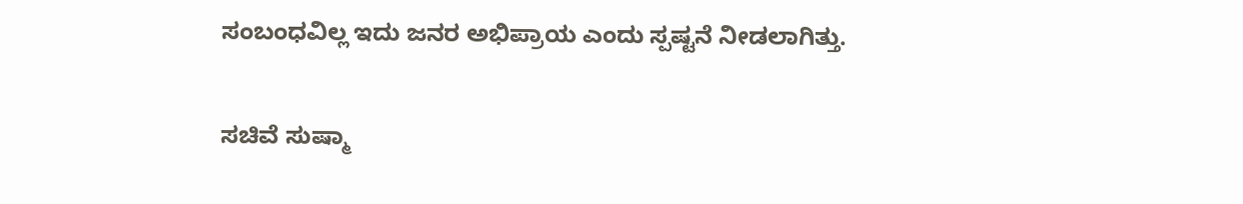ಸಂಬಂಧವಿಲ್ಲ ಇದು ಜನರ ಅಭಿಪ್ರಾಯ ಎಂದು ಸ್ಪಷ್ಟನೆ ನೀಡಲಾಗಿತ್ತು.

ಸಚಿವೆ ಸುಷ್ಮಾ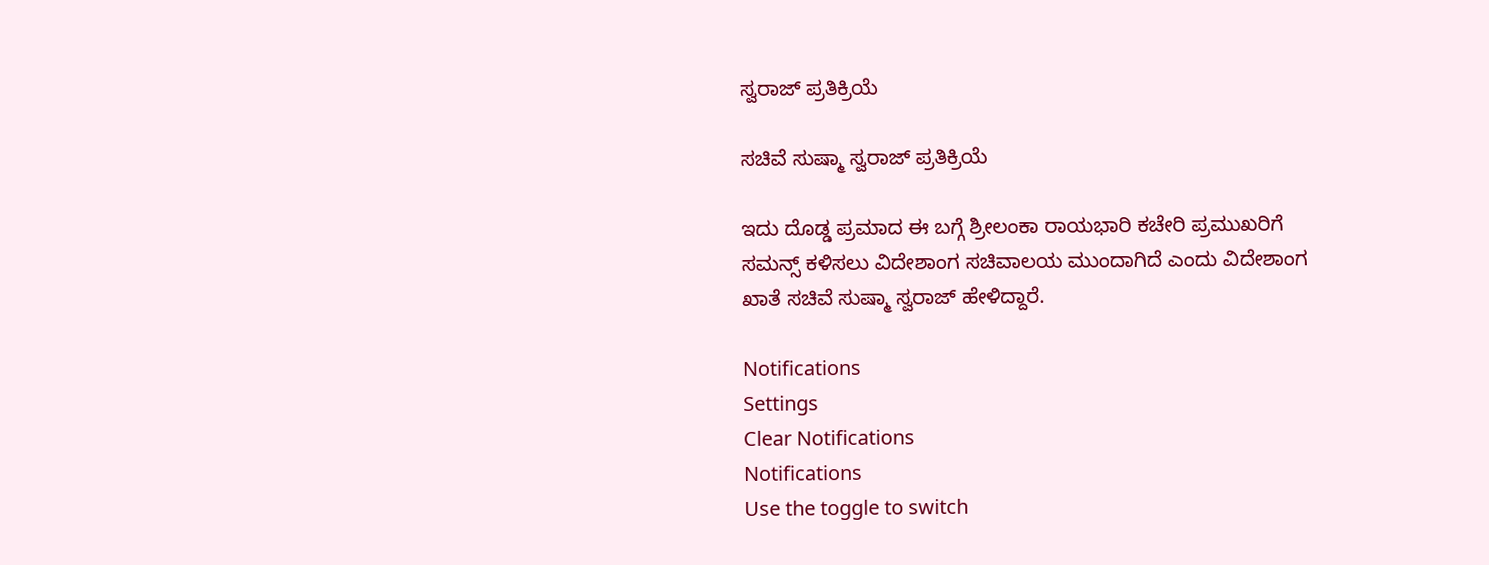ಸ್ವರಾಜ್ ಪ್ರತಿಕ್ರಿಯೆ

ಸಚಿವೆ ಸುಷ್ಮಾ ಸ್ವರಾಜ್ ಪ್ರತಿಕ್ರಿಯೆ

ಇದು ದೊಡ್ಡ ಪ್ರಮಾದ ಈ ಬಗ್ಗೆ ಶ್ರೀಲಂಕಾ ರಾಯಭಾರಿ ಕಚೇರಿ ಪ್ರಮುಖರಿಗೆ ಸಮನ್ಸ್ ಕಳಿಸಲು ವಿದೇಶಾಂಗ ಸಚಿವಾಲಯ ಮುಂದಾಗಿದೆ ಎಂದು ವಿದೇಶಾಂಗ ಖಾತೆ ಸಚಿವೆ ಸುಷ್ಮಾ ಸ್ವರಾಜ್ ಹೇಳಿದ್ದಾರೆ.

Notifications
Settings
Clear Notifications
Notifications
Use the toggle to switch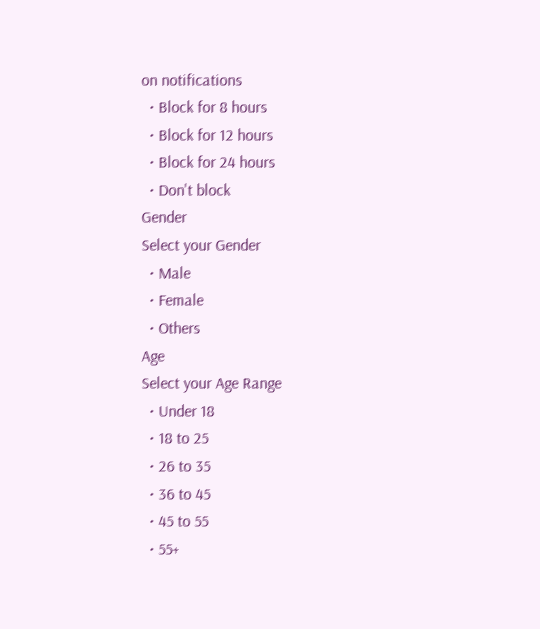on notifications
  • Block for 8 hours
  • Block for 12 hours
  • Block for 24 hours
  • Don't block
Gender
Select your Gender
  • Male
  • Female
  • Others
Age
Select your Age Range
  • Under 18
  • 18 to 25
  • 26 to 35
  • 36 to 45
  • 45 to 55
  • 55+